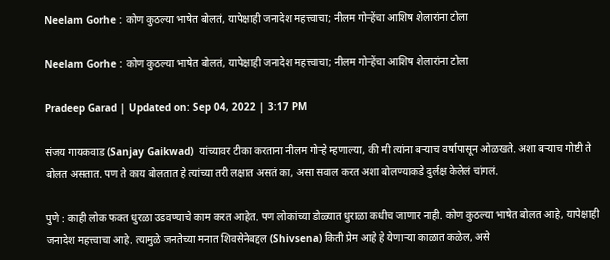Neelam Gorhe : कोण कुठल्या भाषेत बोलतं, यापेक्षाही जनादेश महत्त्वाचा; नीलम गोऱ्हेंचा आशिष शेलारांना टोला

Neelam Gorhe : कोण कुठल्या भाषेत बोलतं, यापेक्षाही जनादेश महत्त्वाचा; नीलम गोऱ्हेंचा आशिष शेलारांना टोला

Pradeep Garad | Updated on: Sep 04, 2022 | 3:17 PM

संजय गायकवाड (Sanjay Gaikwad)  यांच्यावर टीका करताना नीलम गोऱ्हे म्हणाल्या, की मी त्यांना बऱ्याच वर्षापासून ओळखते. अशा बऱ्याच गोष्टी ते बोलत असतात. पण ते काय बोलतात हे त्यांच्या तरी लक्षात असतं का, असा सवाल करत अशा बोलण्याकडे दुर्लक्ष केलेलं चांगलं.

पुणे : काही लोक फक्त धुरळा उडवण्याचे काम करत आहेत. पण लोकांच्या डोळ्यात धुराळा कधीच जाणार नाही. कोण कुठल्या भाषेत बोलत आहे, यापेक्षाही जनादेश महत्त्वाचा आहे. त्यामुळे जनतेच्या मनात शिवसेनेबद्दल (Shivsena) किती प्रेम आहे हे येणाऱ्या काळात कळेल, असे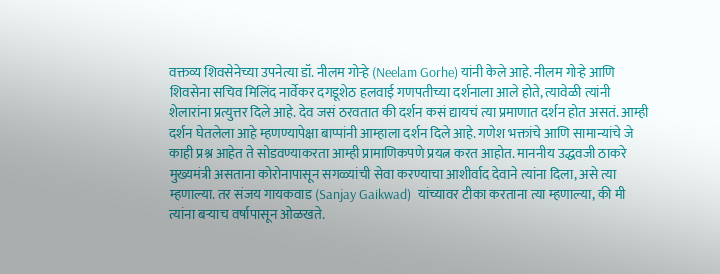वक्तव्य शिवसेनेच्या उपनेत्या डॉ. नीलम गोऱ्हे (Neelam Gorhe) यांनी केले आहे. नीलम गोऱ्हे आणि शिवसेना सचिव मिलिंद नार्वेकर दगडूशेठ हलवाई गणपतीच्या दर्शनाला आले होते, त्यावेळी त्यांनी शेलारांना प्रत्युत्तर दिले आहे. देव जसं ठरवतात की दर्शन कसं द्यायचं त्या प्रमाणात दर्शन होत असतं. आम्ही दर्शन घेतलेला आहे म्हणण्यापेक्षा बाप्पांनी आम्हाला दर्शन दिले आहे. गणेश भक्तांचे आणि सामान्यांचे जे काही प्रश्न आहेत ते सोडवण्याकरता आम्ही प्रामाणिकपणे प्रयत्न करत आहोत. माननीय उद्धवजी ठाकरे मुख्यमंत्री असताना कोरोनापासून सगळ्यांची सेवा करण्याचा आशीर्वाद देवाने त्यांना दिला, असे त्या म्हणाल्या. तर संजय गायकवाड (Sanjay Gaikwad)  यांच्यावर टीका करताना त्या म्हणाल्या, की मी त्यांना बऱ्याच वर्षापासून ओळखते.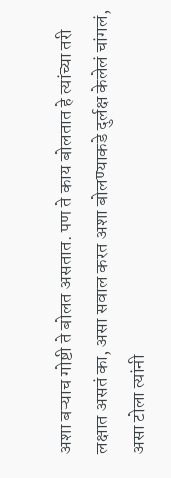अशा बऱ्याच गोष्टी ते बोलत असतात. पण ते काय बोलतात हे त्यांच्या तरी लक्षात असतं का, असा सवाल करत अशा बोलण्याकडे दुर्लक्ष केलेलं चांगलं, असा टोला त्यांनी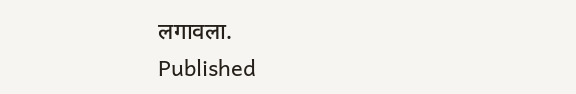लगावला.
Published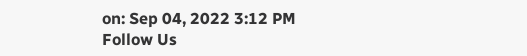on: Sep 04, 2022 3:12 PM
Follow Us